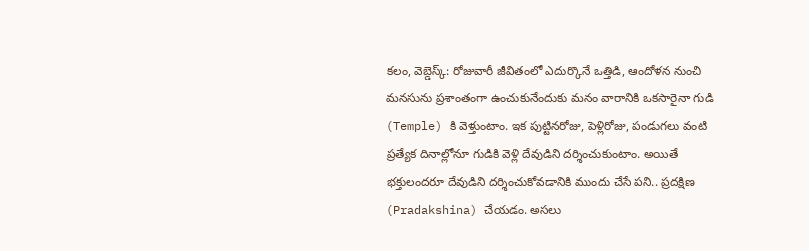కలం, వెబ్డెస్క్: రోజువారీ జీవితంలో ఎదుర్కొనే ఒత్తిడి, ఆందోళన నుంచి మనసును ప్రశాంతంగా ఉంచుకునేందుకు మనం వారానికి ఒకసారైనా గుడి (Temple) కి వెళ్తుంటాం. ఇక పుట్టినరోజు, పెళ్లిరోజు, పండుగలు వంటి ప్రత్యేక దినాల్లోనూ గుడికి వెళ్లి దేవుడిని దర్శించుకుంటాం. అయితే భక్తులందరూ దేవుడిని దర్శించుకోవడానికి ముందు చేసే పని.. ప్రదక్షిణ (Pradakshina) చేయడం. అసలు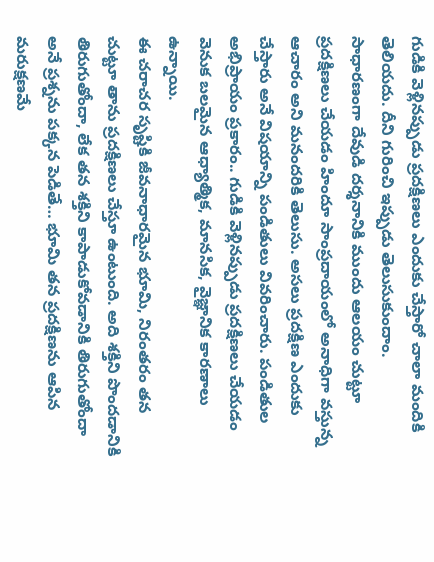గుడికి వెళ్లినప్పుడు ప్రదక్షిణలు ఎందుకు చేస్తారో చాలా మందికి తెలియదు. దీని గురించి ఇప్పుడు తెలుసుకుందాం.
సాధారణంగా దేవుడి దర్శనానికి ముందు ఆలయం చుట్టూ ప్రదక్షిణలు చేయడం హిందూ సాంప్రదాయంలో అనాధిగా వస్తున్న ఆచారం అని మనందరికి తెలుసు. అసలు ప్రదక్షిణ ఎందుకు చేస్తారు అనే విషయాన్ని పండితులు వివరించారు. పండితుల అభిప్రాయం ప్రకారం.. గుడికి వెళ్లినప్పుడు ప్రదక్షిణలు చేయడం వెనుక బలమైన ఆధ్యాత్మిక, మానసిక, వైజ్ఞానిక కారణాలు ఉన్నాయి.
ఈ చరాచర సృష్టికి జీవనాధారమైన భూమి, నిరంతరం తన చుట్టూ తాను ప్రదక్షిణలు చేస్తూ ఉంటుంది. అది శక్తిని పొందడానికి తిరుగుతోందా, లేక తన శక్తిని కాపాడుకోవడానికి తిరుగుతోందా అనే ప్రశ్నను పక్కన పెడితే… భూమి తన ప్రదక్షిణను ఆపిన మరుక్షణమే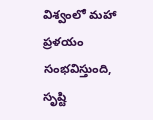విశ్వంలో మహా ప్రళయం సంభవిస్తుంది, సృష్టి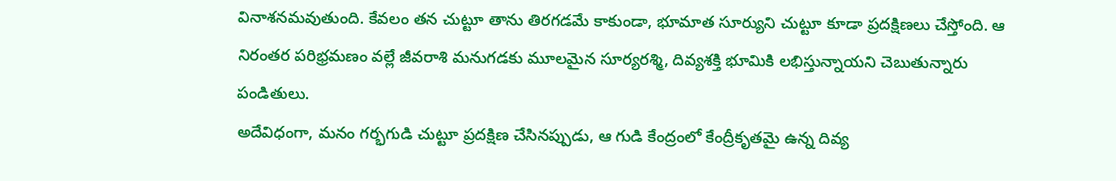వినాశనమవుతుంది. కేవలం తన చుట్టూ తాను తిరగడమే కాకుండా, భూమాత సూర్యుని చుట్టూ కూడా ప్రదక్షిణలు చేస్తోంది. ఆ నిరంతర పరిభ్రమణం వల్లే జీవరాశి మనుగడకు మూలమైన సూర్యరశ్మి, దివ్యశక్తి భూమికి లభిస్తున్నాయని చెబుతున్నారు పండితులు.
అదేవిధంగా, మనం గర్భగుడి చుట్టూ ప్రదక్షిణ చేసినప్పుడు, ఆ గుడి కేంద్రంలో కేంద్రీకృతమై ఉన్న దివ్య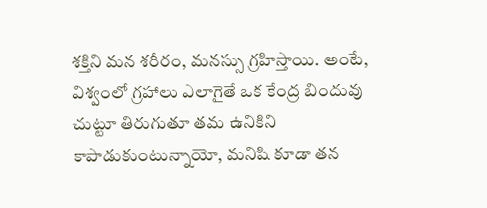శక్తిని మన శరీరం, మనస్సు గ్రహిస్తాయి. అంటే, విశ్వంలో గ్రహాలు ఎలాగైతే ఒక కేంద్ర బిందువు చుట్టూ తిరుగుతూ తమ ఉనికిని కాపాడుకుంటున్నాయో, మనిషి కూడా తన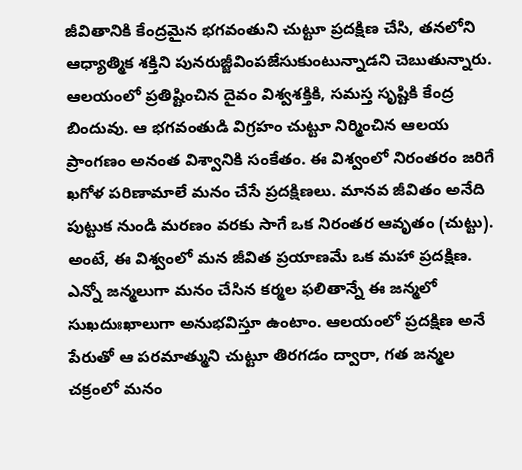జీవితానికి కేంద్రమైన భగవంతుని చుట్టూ ప్రదక్షిణ చేసి, తనలోని ఆధ్యాత్మిక శక్తిని పునరుజ్జీవింపజేసుకుంటున్నాడని చెబుతున్నారు.
ఆలయంలో ప్రతిష్టించిన దైవం విశ్వశక్తికి, సమస్త సృష్టికి కేంద్ర బిందువు. ఆ భగవంతుడి విగ్రహం చుట్టూ నిర్మించిన ఆలయ ప్రాంగణం అనంత విశ్వానికి సంకేతం. ఈ విశ్వంలో నిరంతరం జరిగే ఖగోళ పరిణామాలే మనం చేసే ప్రదక్షిణలు. మానవ జీవితం అనేది పుట్టుక నుండి మరణం వరకు సాగే ఒక నిరంతర ఆవృతం (చుట్టు). అంటే, ఈ విశ్వంలో మన జీవిత ప్రయాణమే ఒక మహా ప్రదక్షిణ. ఎన్నో జన్మలుగా మనం చేసిన కర్మల ఫలితాన్నే ఈ జన్మలో సుఖదుఃఖాలుగా అనుభవిస్తూ ఉంటాం. ఆలయంలో ప్రదక్షిణ అనే పేరుతో ఆ పరమాత్ముని చుట్టూ తిరగడం ద్వారా, గత జన్మల చక్రంలో మనం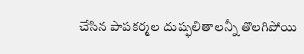చేసిన పాపకర్మల దుష్ఫలితాలన్నీ తొలగిపోయి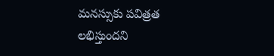మనస్సుకు పవిత్రత లభిస్తుందని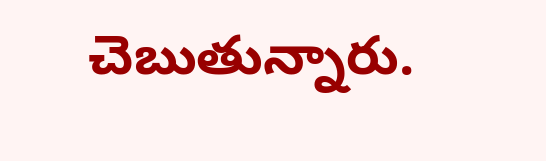చెబుతున్నారు.